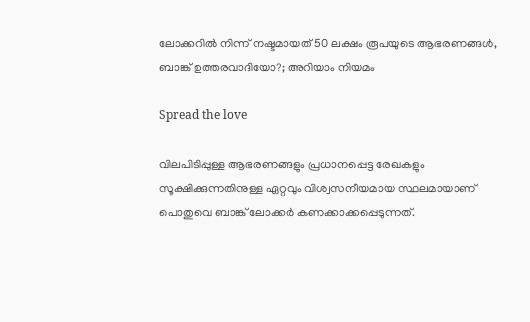ലോക്കറില്‍ നിന്ന് നഷ്ടമായത് 50 ലക്ഷം രൂപയുടെ ആഭരണങ്ങള്‍, ബാങ്ക് ഉത്തരവാദിയോ?; അറിയാം നിയമം

Spread the love

വിലപിടിപ്പുള്ള ആഭരണങ്ങളും പ്രധാനപ്പെട്ട രേഖകളും സൂക്ഷിക്കുന്നതിനുള്ള ഏറ്റവും വിശ്വസനീയമായ സ്ഥലമായാണ് പൊതുവെ ബാങ്ക് ലോക്കര്‍ കണക്കാക്കപ്പെടുന്നത്.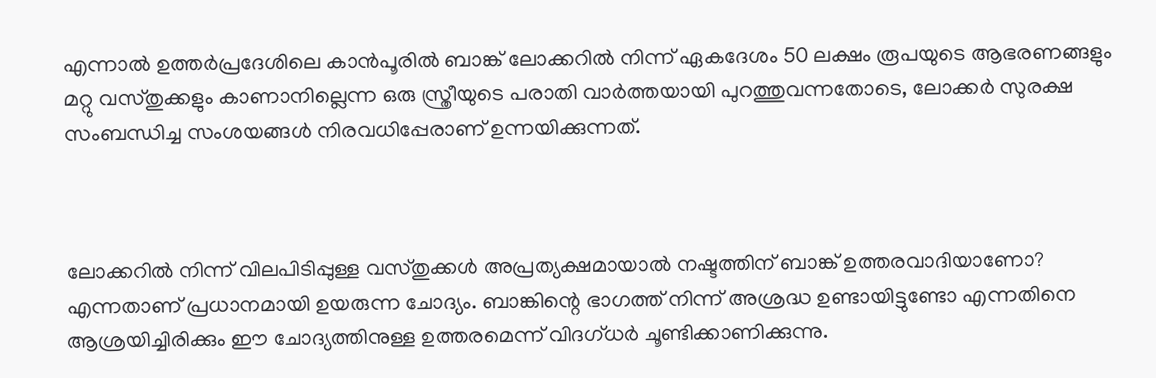എന്നാല്‍ ഉത്തര്‍പ്രദേശിലെ കാന്‍പൂരില്‍ ബാങ്ക് ലോക്കറില്‍ നിന്ന് ഏകദേശം 50 ലക്ഷം രൂപയുടെ ആഭരണങ്ങളും മറ്റു വസ്തുക്കളും കാണാനില്ലെന്ന ഒരു സ്ത്രീയുടെ പരാതി വാര്‍ത്തയായി പുറത്തുവന്നതോടെ, ലോക്കര്‍ സുരക്ഷ സംബന്ധിച്ച സംശയങ്ങള്‍ നിരവധിപ്പേരാണ് ഉന്നയിക്കുന്നത്.



ലോക്കറില്‍ നിന്ന് വിലപിടിപ്പുള്ള വസ്തുക്കള്‍ അപ്രത്യക്ഷമായാല്‍ നഷ്ടത്തിന് ബാങ്ക് ഉത്തരവാദിയാണോ? എന്നതാണ് പ്രധാനമായി ഉയരുന്ന ചോദ്യം. ബാങ്കിന്റെ ഭാഗത്ത് നിന്ന് അശ്രദ്ധ ഉണ്ടായിട്ടുണ്ടോ എന്നതിനെ ആശ്രയിച്ചിരിക്കും ഈ ചോദ്യത്തിനുള്ള ഉത്തരമെന്ന് വിദഗ്ധര്‍ ചൂണ്ടിക്കാണിക്കുന്നു.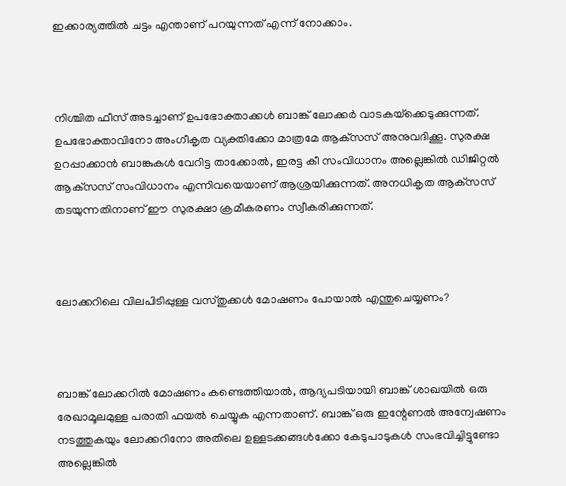ഇക്കാര്യത്തില്‍ ചട്ടം എന്താണ് പറയുന്നത് എന്ന് നോക്കാം.



നിശ്ചിത ഫീസ് അടച്ചാണ് ഉപഭോക്താക്കള്‍ ബാങ്ക് ലോക്കര്‍ വാടകയ്‌ക്കെടുക്കുന്നത്. ഉപഭോക്താവിനോ അംഗീകൃത വ്യക്തിക്കോ മാത്രമേ ആക്‌സസ് അനുവദിക്കൂ. സുരക്ഷ ഉറപ്പാക്കാന്‍ ബാങ്കുകള്‍ വേറിട്ട താക്കോല്‍, ഇരട്ട കീ സംവിധാനം അല്ലെങ്കില്‍ ഡിജിറ്റല്‍ ആക്‌സസ് സംവിധാനം എന്നിവയെയാണ് ആശ്രയിക്കുന്നത്. അനധികൃത ആക്‌സസ് തടയുന്നതിനാണ് ഈ സുരക്ഷാ ക്രമീകരണം സ്വീകരിക്കുന്നത്.



ലോക്കറിലെ വിലപിടിപ്പുള്ള വസ്തുക്കള്‍ മോഷണം പോയാല്‍ എന്തുചെയ്യണം?



ബാങ്ക് ലോക്കറില്‍ മോഷണം കണ്ടെത്തിയാല്‍, ആദ്യപടിയായി ബാങ്ക് ശാഖയില്‍ ഒരു രേഖാമൂലമുള്ള പരാതി ഫയല്‍ ചെയ്യുക എന്നതാണ്. ബാങ്ക് ഒരു ഇന്റേണല്‍ അന്വേഷണം നടത്തുകയും ലോക്കറിനോ അതിലെ ഉള്ളടക്കങ്ങള്‍ക്കോ കേടുപാടുകള്‍ സംഭവിച്ചിട്ടുണ്ടോ അല്ലെങ്കില്‍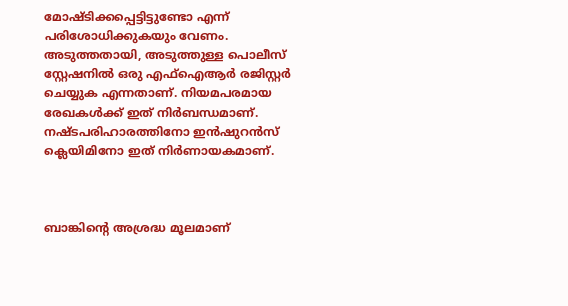മോഷ്ടിക്കപ്പെട്ടിട്ടുണ്ടോ എന്ന് പരിശോധിക്കുകയും വേണം. അടുത്തതായി, അടുത്തുള്ള പൊലീസ് സ്റ്റേഷനില്‍ ഒരു എഫ്‌ഐആര്‍ രജിസ്റ്റര്‍ ചെയ്യുക എന്നതാണ്. നിയമപരമായ രേഖകള്‍ക്ക് ഇത് നിര്‍ബന്ധമാണ്. നഷ്ടപരിഹാരത്തിനോ ഇന്‍ഷുറന്‍സ് ക്ലെയിമിനോ ഇത് നിര്‍ണായകമാണ്.



ബാങ്കിന്റെ അശ്രദ്ധ മൂലമാണ്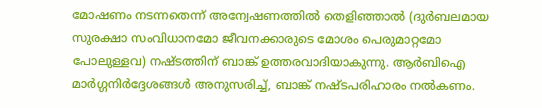മോഷണം നടന്നതെന്ന് അന്വേഷണത്തില്‍ തെളിഞ്ഞാല്‍ (ദുര്‍ബലമായ സുരക്ഷാ സംവിധാനമോ ജീവനക്കാരുടെ മോശം പെരുമാറ്റമോ പോലുള്ളവ) നഷ്ടത്തിന് ബാങ്ക് ഉത്തരവാദിയാകുന്നു. ആര്‍ബിഐ മാര്‍ഗ്ഗനിര്‍ദ്ദേശങ്ങള്‍ അനുസരിച്ച്, ബാങ്ക് നഷ്ടപരിഹാരം നല്‍കണം.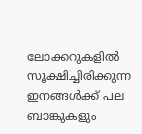ലോക്കറുകളില്‍ സൂക്ഷിച്ചിരിക്കുന്ന ഇനങ്ങള്‍ക്ക് പല ബാങ്കുകളും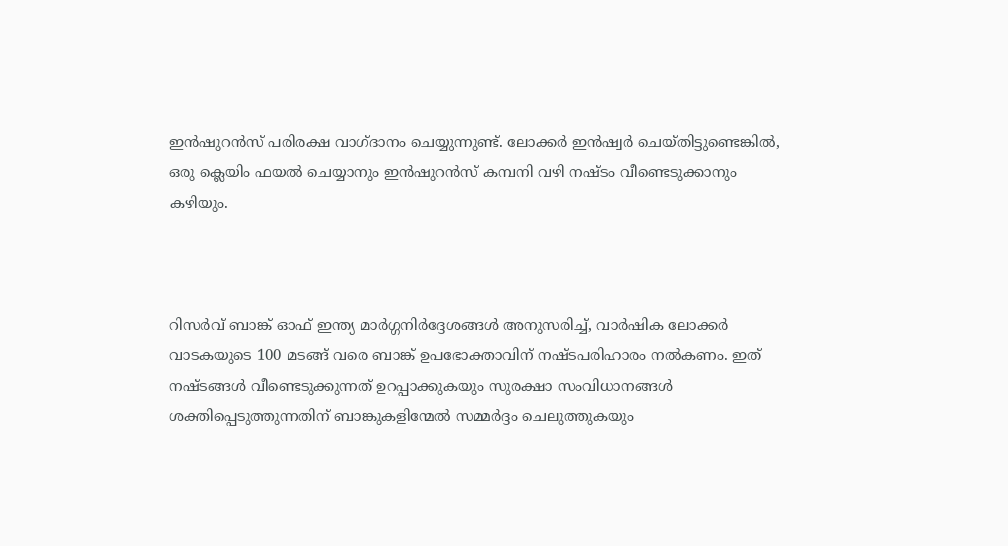ഇന്‍ഷുറന്‍സ് പരിരക്ഷ വാഗ്ദാനം ചെയ്യുന്നുണ്ട്. ലോക്കര്‍ ഇന്‍ഷ്വര്‍ ചെയ്തിട്ടുണ്ടെങ്കില്‍, ഒരു ക്ലെയിം ഫയല്‍ ചെയ്യാനും ഇന്‍ഷുറന്‍സ് കമ്പനി വഴി നഷ്ടം വീണ്ടെടുക്കാനും കഴിയും.



റിസര്‍വ് ബാങ്ക് ഓഫ് ഇന്ത്യ മാര്‍ഗ്ഗനിര്‍ദ്ദേശങ്ങള്‍ അനുസരിച്ച്, വാര്‍ഷിക ലോക്കര്‍ വാടകയുടെ 100 മടങ്ങ് വരെ ബാങ്ക് ഉപഭോക്താവിന് നഷ്ടപരിഹാരം നല്‍കണം. ഇത് നഷ്ടങ്ങള്‍ വീണ്ടെടുക്കുന്നത് ഉറപ്പാക്കുകയും സുരക്ഷാ സംവിധാനങ്ങള്‍ ശക്തിപ്പെടുത്തുന്നതിന് ബാങ്കുകളിന്മേല്‍ സമ്മര്‍ദ്ദം ചെലുത്തുകയും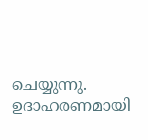ചെയ്യുന്നു. ഉദാഹരണമായി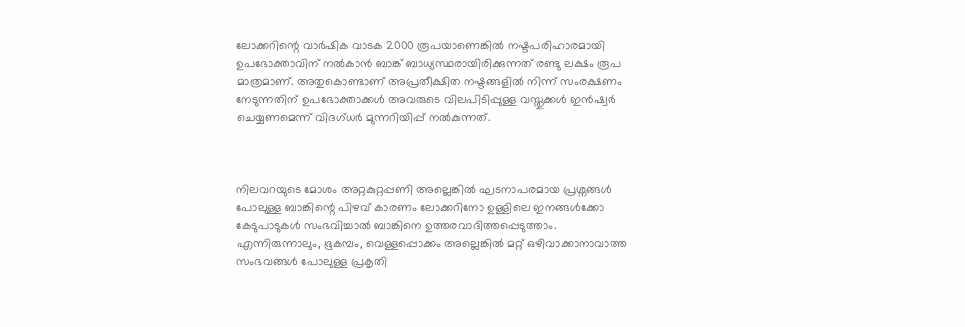ലോക്കറിന്റെ വാര്‍ഷിക വാടക 2000 രൂപയാണെങ്കില്‍ നഷ്ടപരിഹാരമായി ഉപഭോക്താവിന് നല്‍കാന്‍ ബാങ്ക് ബാധ്യസ്ഥരായിരിക്കുന്നത് രണ്ടു ലക്ഷം രൂപ മാത്രമാണ്. അതുകൊണ്ടാണ് അപ്രതീക്ഷിത നഷ്ടങ്ങളില്‍ നിന്ന് സംരക്ഷണം നേടുന്നതിന് ഉപഭോക്താക്കള്‍ അവരുടെ വിലപിടിപ്പുള്ള വസ്തുക്കള്‍ ഇന്‍ഷ്വര്‍ ചെയ്യണമെന്ന് വിദഗ്ധര്‍ മുന്നറിയിപ്പ് നല്‍കുന്നത്.



നിലവറയുടെ മോശം അറ്റകുറ്റപ്പണി അല്ലെങ്കില്‍ ഘടനാപരമായ പ്രശ്നങ്ങള്‍ പോലുള്ള ബാങ്കിന്റെ പിഴവ് കാരണം ലോക്കറിനോ ഉള്ളിലെ ഇനങ്ങള്‍ക്കോ കേടുപാടുകള്‍ സംഭവിച്ചാല്‍ ബാങ്കിനെ ഉത്തരവാദിത്തപ്പെടുത്താം. എന്നിരുന്നാലും, ഭൂകമ്പം, വെള്ളപ്പൊക്കം അല്ലെങ്കില്‍ മറ്റ് ഒഴിവാക്കാനാവാത്ത സംഭവങ്ങള്‍ പോലുള്ള പ്രകൃതി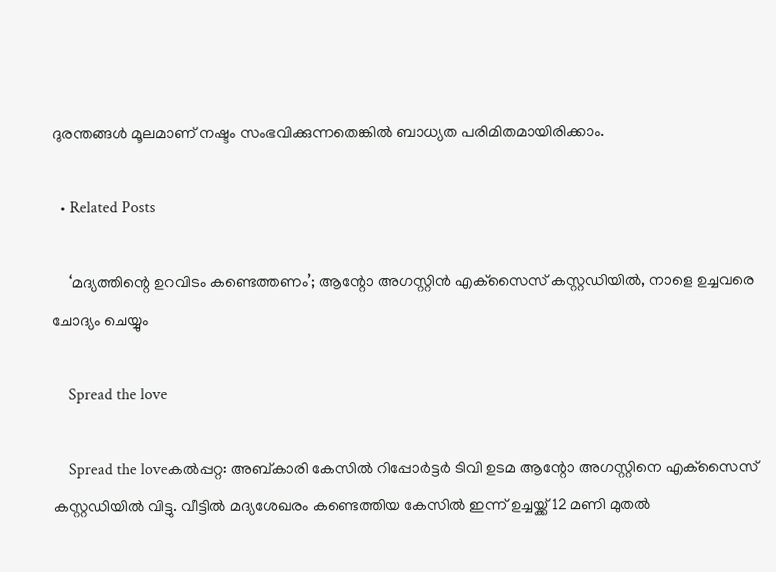ദുരന്തങ്ങള്‍ മൂലമാണ് നഷ്ടം സംഭവിക്കുന്നതെങ്കില്‍ ബാധ്യത പരിമിതമായിരിക്കാം.

  • Related Posts

    ‘മദ്യത്തിന്റെ ഉറവിടം കണ്ടെത്തണം’; ആന്റോ അഗസ്റ്റിന്‍ എക്‌സൈസ് കസ്റ്റഡിയില്‍, നാളെ ഉച്ചവരെ ചോദ്യം ചെയ്യും

    Spread the love

    Spread the loveകല്‍പ്പറ്റ: അബ്കാരി കേസില്‍ റിപ്പോര്‍ട്ടര്‍ ടിവി ഉടമ ആന്റോ അഗസ്റ്റിനെ എക്‌സൈസ് കസ്റ്റഡിയില്‍ വിട്ടു. വീട്ടില്‍ മദ്യശേഖരം കണ്ടെത്തിയ കേസില്‍ ഇന്ന് ഉച്ചയ്ക്ക് 12 മണി മുതല്‍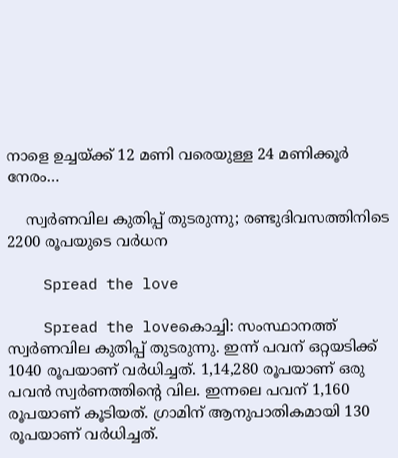നാളെ ഉച്ചയ്ക്ക് 12 മണി വരെയുള്ള 24 മണിക്കൂര്‍ നേരം…

    സ്വര്‍ണവില കുതിപ്പ് തുടരുന്നു; രണ്ടുദിവസത്തിനിടെ 2200 രൂപയുടെ വര്‍ധന

    Spread the love

    Spread the loveകൊച്ചി: സംസ്ഥാനത്ത് സ്വര്‍ണവില കുതിപ്പ് തുടരുന്നു. ഇന്ന് പവന് ഒറ്റയടിക്ക് 1040 രൂപയാണ് വര്‍ധിച്ചത്. 1,14,280 രൂപയാണ് ഒരു പവന്‍ സ്വര്‍ണത്തിന്റെ വില. ഇന്നലെ പവന് 1,160 രൂപയാണ് കൂടിയത്. ഗ്രാമിന് ആനുപാതികമായി 130 രൂപയാണ് വര്‍ധിച്ചത്.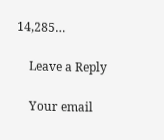14,285…

    Leave a Reply

    Your email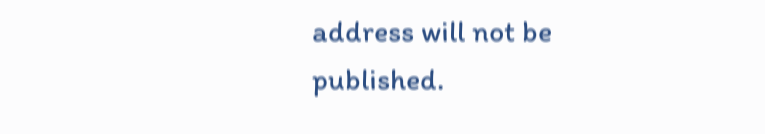address will not be published.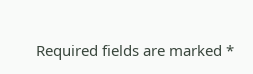Required fields are marked *